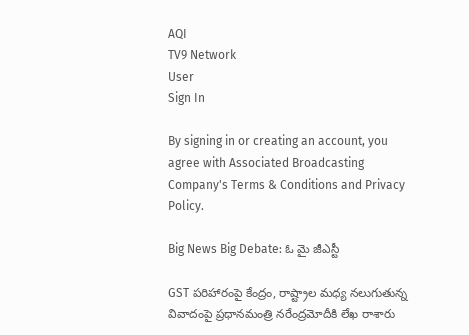AQI
TV9 Network
User
Sign In

By signing in or creating an account, you agree with Associated Broadcasting Company's Terms & Conditions and Privacy Policy.

Big News Big Debate: ఓ మై జీఎస్టీ

GST పరిహారంపై కేంద్రం, రాష్ట్రాల మధ్య నలుగుతున్న వివాదంపై ప్రధానమంత్రి నరేంద్రమోదీకి లేఖ రాశారు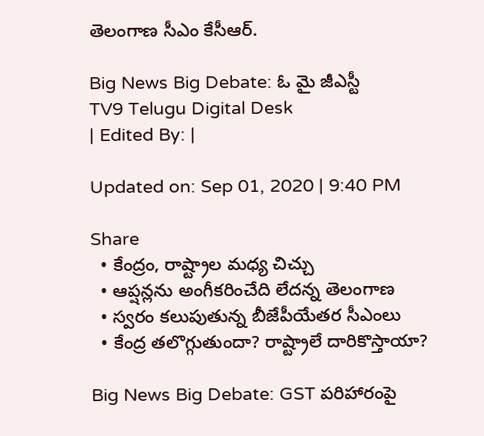తెలంగాణ సీఎం కేసీఆర్‌.

Big News Big Debate: ఓ మై జీఎస్టీ
TV9 Telugu Digital Desk
| Edited By: |

Updated on: Sep 01, 2020 | 9:40 PM

Share
  • కేంద్రం, రాష్ట్రాల మధ్య చిచ్చు
  • ఆప్షన్లను అంగీకరించేది లేదన్న తెలంగాణ
  • స్వరం కలుపుతున్న బీజేపీయేతర సీఎంలు
  • కేంద్ర తలొగ్గుతుందా? రాష్ట్రాలే దారికొస్తాయా?

Big News Big Debate: GST పరిహారంపై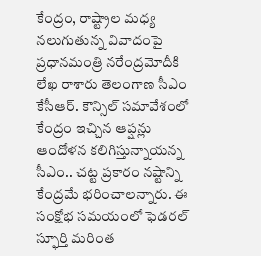కేంద్రం, రాష్ట్రాల మధ్య నలుగుతున్న వివాదంపై ప్రధానమంత్రి నరేంద్రమోదీకి లేఖ రాశారు తెలంగాణ సీఎం కేసీఆర్‌. కౌన్సిల్‌ సమావేశంలో కేంద్రం ఇచ్చిన ఆప్షన్లు ఆందోళన కలిగిస్తున్నాయన్న సీఎం.. చట్ట ప్రకారం నష్టాన్ని కేంద్రమే భరించాలన్నారు. ఈ సంక్షోభ సమయంలో ఫెడరల్‌ స్ఫూర్తి మరింత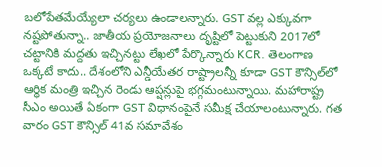బలోపేతమేయ్యేలా చర్యలు ఉండాలన్నారు. GST వల్ల ఎక్కువగా నష్టపోతున్నా.. జాతీయ ప్రయోజనాలు దృష్టిలో పెట్టుకుని 2017లో చట్టానికి మద్దతు ఇచ్చినట్టు లేఖలో పేర్కొన్నారు KCR. తెలంగాణ ఒక్కటే కాదు.. దేశంలోని ఎన్డీయేతర రాష్ట్రాలన్నీ కూడా GST కౌన్సిల్‌లో ఆర్ధిక మంత్రి ఇచ్చిన రెండు ఆప్షన్లుపై భగ్గమంటున్నాయి. మహారాష్ట్ర సీఎం అయితే ఏకంగా GST విధానంపైనే సమీక్ష చేయాలంటున్నారు. గత వారం GST కౌన్సిల్‌ 41వ సమావేశం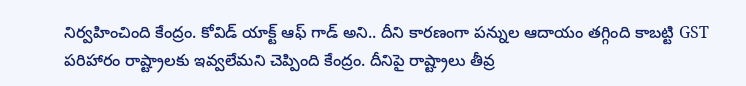నిర్వహించింది కేంద్రం. కోవిడ్‌ యాక్ట్‌ ఆఫ్‌ గాడ్‌ అని.. దీని కారణంగా పన్నుల ఆదాయం తగ్గింది కాబట్టి GST పరిహారం రాష్ట్రాలకు ఇవ్వలేమని చెప్పింది కేంద్రం. దీనిపై రాష్ట్రాలు తీవ్ర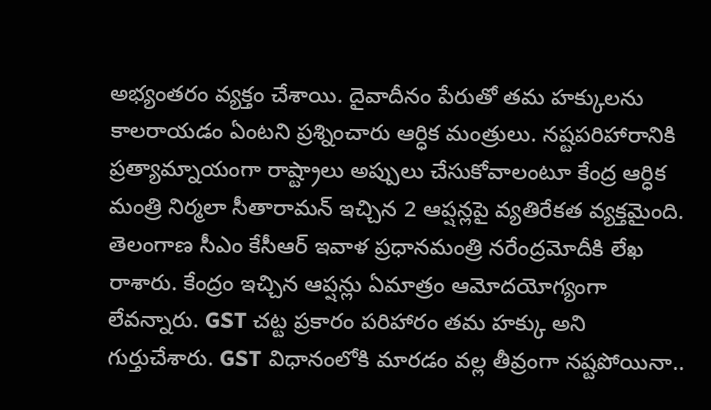అభ్యంతరం వ్యక్తం చేశాయి. దైవాదీనం పేరుతో తమ హక్కులను కాలరాయడం ఏంటని ప్రశ్నించారు ఆర్ధిక మంత్రులు. నష్టపరిహారానికి ప్రత్యామ్నాయంగా రాష్ట్రాలు అప్పులు చేసుకోవాలంటూ కేంద్ర ఆర్ధిక మంత్రి నిర్మలా సీతారామన్‌ ఇచ్చిన 2 ఆప్షన్లపై వ్యతిరేకత వ్యక్తమైంది. తెలంగాణ సీఎం కేసీఆర్‌ ఇవాళ ప్రధానమంత్రి నరేంద్రమోదీకి లేఖ రాశారు. కేంద్రం ఇచ్చిన ఆప్షన్లు ఏమాత్రం ఆమోదయోగ్యంగా లేవన్నారు. GST చట్ట ప్రకారం పరిహారం తమ హక్కు అని గుర్తుచేశారు. GST విధానంలోకి మారడం వల్ల తీవ్రంగా నష్టపోయినా..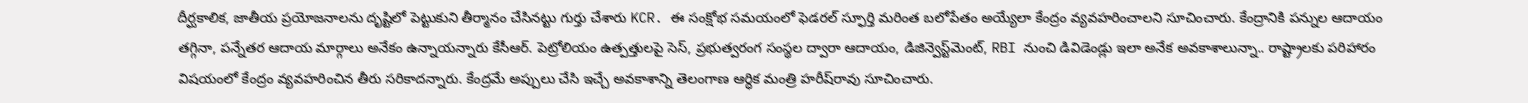దీర్ఘకాలిక, జాతీయ ప్రయోజనాలను దృష్టిలో పెట్టుకుని తీర్మానం చేసినట్టు గుర్తు చేశారు KCR. ఈ సంక్షోభ సమయంలో ఫెడరల్‌ స్ఫూర్తి మరింత బలోపేతం అయ్యేలా కేంద్రం వ్యవహరించాలని సూచించారు. కేంద్రానికి పన్నుల ఆదాయం తగ్గినా, పన్నేతర ఆదాయ మార్గాలు అనేకం ఉన్నాయన్నారు కేసీఆర్‌. పెట్రోలియం ఉత్పత్తులపై సెస్, ప్రభుత్వరంగ సంస్థల ద్వారా ఆదాయం, డిజిన్వెస్ట్‌మెంట్‌, RBI నుంచి డివిడెండ్లు ఇలా అనేక అవకాశాలున్నా.. రాష్ట్రాలకు పరిహారం విషయంలో కేంద్రం వ్యవహరించిన తీరు సరికాదన్నారు. కేంద్రమే అప్పులు చేసి ఇచ్చే అవకాశాన్ని తెలంగాణ ఆర్ధిక మంత్రి హరీష్‌రావు సూచించారు.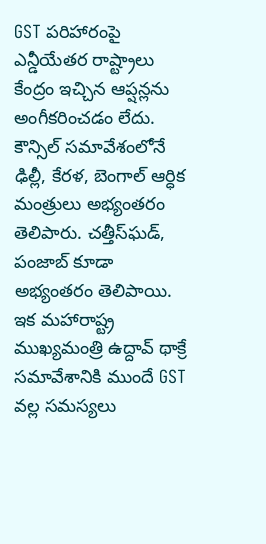GST పరిహారంపై ఎన్డీయేతర రాష్ట్రాలు కేంద్రం ఇచ్చిన ఆప్షన్లను అంగీకరించడం లేదు. కౌన్సిల్‌ సమావేశంలోనే ఢిల్లీ, కేరళ, బెంగాల్‌ ఆర్ధిక మంత్రులు అభ్యంతరం తెలిపారు. చత్తీస్‌ఘడ్‌, పంజాబ్‌ కూడా అభ్యంతరం తెలిపాయి. ఇక మహారాష్ట్ర ముఖ్యమంత్రి ఉద్దావ్‌ థాక్రే సమావేశానికి ముందే GST వల్ల సమస్యలు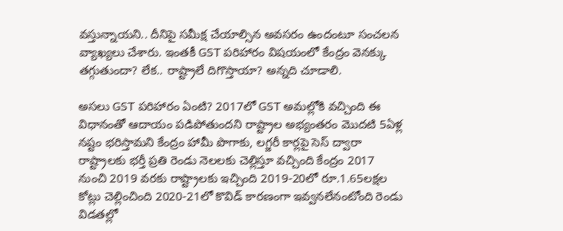వస్తున్నాయని.. దీనిపై సమీక్ష చేయాల్సిన అవసరం ఉందంటూ సంచలన వ్యాఖ్యలు చేశారు. ఇంతకీ GST పరిహారం విషయంలో కేంద్రం వెనక్కు తగ్గుతుందా? లేక.. రాష్ట్రాలే దిగొస్తాయా? అన్నది చూడాలి.

అసలు GST పరిహారం ఏంటి? 2017లో GST అమల్లోకి వచ్చింది ఈ విధానంతో ఆదాయం పడిపోతుందని రాష్ట్రాల అభ్యంతరం మొదటి 5ఏళ్ల నష్టం భరిస్తామని కేంద్రం హామీ పొగాకు, లగ్జరీ కార్లపై సెస్‌ ద్వారా రాష్ట్రాలకు భర్తీ ప్రతి రెండు నెలలకు చెల్లిస్తూ వచ్చింది కేంద్రం 2017 నుంచి 2019 వరకు రాష్ట్రాలకు ఇచ్చింది 2019-20లో రూ.1.65లక్షల కోట్లు చెల్లించింది 2020-21లో కొవిడ్‌ కారణంగా ఇవ్వనలేనంటోంది రెండు విడతల్లో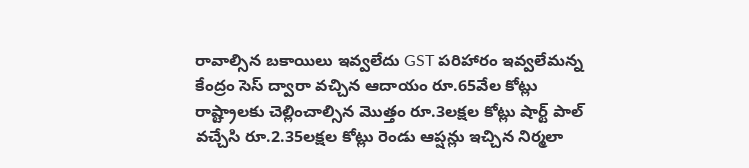రావాల్సిన బకాయిలు ఇవ్వలేదు GST పరిహారం ఇవ్వలేమన్న కేంద్రం సెస్‌ ద్వారా వచ్చిన ఆదాయం రూ.65వేల కోట్లు రాష్ట్రాలకు చెల్లించాల్సిన మొత్తం రూ.3లక్షల కోట్లు షార్ట్‌ పాల్‌ వచ్చేసి రూ.2.35లక్షల కోట్లు రెండు ఆప్షన్లు ఇచ్చిన నిర్మలా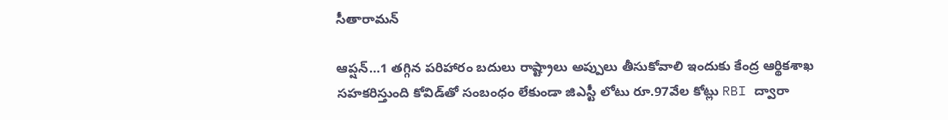సీతారామన్‌

ఆప్షన్‌…1 తగ్గిన పరిహారం బదులు రాష్ట్రాలు అప్పులు తీసుకోవాలి ఇందుకు కేంద్ర ఆర్థికశాఖ సహకరిస్తుంది కోవిడ్‌తో సంబంధం లేకుండా జిఎస్టీ లోటు రూ.97వేల కోట్లు RBI ద్వారా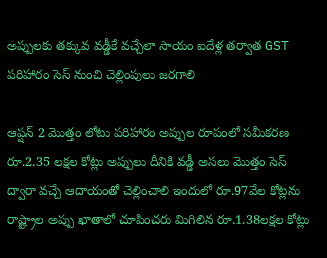అప్పులకు తక్కువ వడ్డీకే వచ్చేలా సాయం ఐదేళ్ల తర్వాత GST పరిహారం సెస్‌ నుంచి చెల్లింపులు జరగాలి

ఆప్షన్‌ 2 మొత్తం లోటు పరిహారం అప్పుల రూపంలో సమీకరణ రూ.2.35 లక్షల కోట్లు అప్పులు దీనికి వడ్డీ అసలు మొత్తం సెస్‌ ద్వారా వచ్చే ఆదాయంతో చెల్లించాలి ఇందులో రూ.97వేల కోట్లను రాష్ట్రాల అప్పు ఖాతాలో చూపించరు మిగిలిన రూ.1.38లక్షల కోట్లు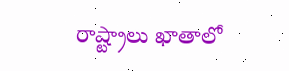రాష్ట్రాలు ఖాతాలో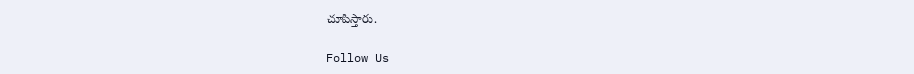చూపిస్తారు.

Follow Us